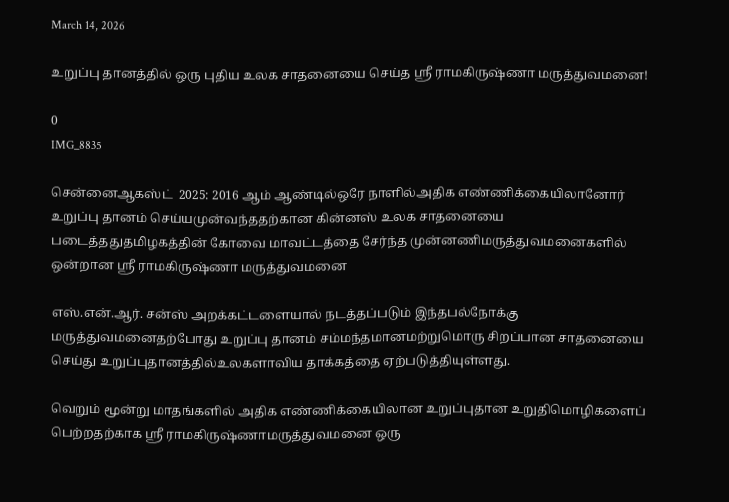March 14, 2026

உறுப்பு தானத்தில் ஒரு புதிய உலக சாதனையை செய்த ஸ்ரீ ராமகிருஷ்ணா மருத்துவமனை!

0
IMG_8835

சென்னைஆகஸ்ட்  2025: 2016 ஆம் ஆண்டில்ஒரே நாளில்அதிக எண்ணிக்கையிலானோர் உறுப்பு தானம் செய்யமுன்வந்ததற்கான கின்னஸ் உலக சாதனையை படைத்ததுதமிழகத்தின் கோவை மாவட்டத்தை சேர்ந்த முன்னணிமருத்துவமனைகளில் ஒன்றான ஸ்ரீ ராமகிருஷ்ணா மருத்துவமனை

எஸ்.என்.ஆர். சன்ஸ் அறக்கட்டளையால் நடத்தப்படும் இந்தபல்நோக்கு மருத்துவமனைதற்போது உறுப்பு தானம் சம்மந்தமானமற்றுமொரு சிறப்பான சாதனையை செய்து உறுப்புதானத்தில்உலகளாவிய தாக்கத்தை ஏற்படுத்தியுள்ளது.

வெறும் மூன்று மாதங்களில் அதிக எண்ணிக்கையிலான உறுப்புதான உறுதிமொழிகளைப் பெற்றதற்காக ஸ்ரீ ராமகிருஷ்ணாமருத்துவமனை ஒரு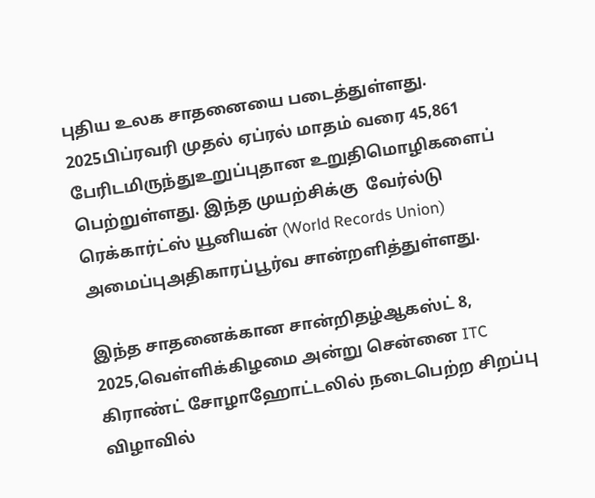புதிய உலக சாதனையை படைத்துள்ளது. 2025பிப்ரவரி முதல் ஏப்ரல் மாதம் வரை 45,861 பேரிடமிருந்துஉறுப்புதான உறுதிமொழிகளைப் பெற்றுள்ளது. இந்த முயற்சிக்கு  வேர்ல்டு ரெக்கார்ட்ஸ் யூனியன் (World Records Union) அமைப்புஅதிகாரப்பூர்வ சான்றளித்துள்ளது.

இந்த சாதனைக்கான சான்றிதழ்ஆகஸ்ட் 8, 2025,வெள்ளிக்கிழமை அன்று சென்னை ITC கிராண்ட் சோழாஹோட்டலில் நடைபெற்ற சிறப்பு விழாவில்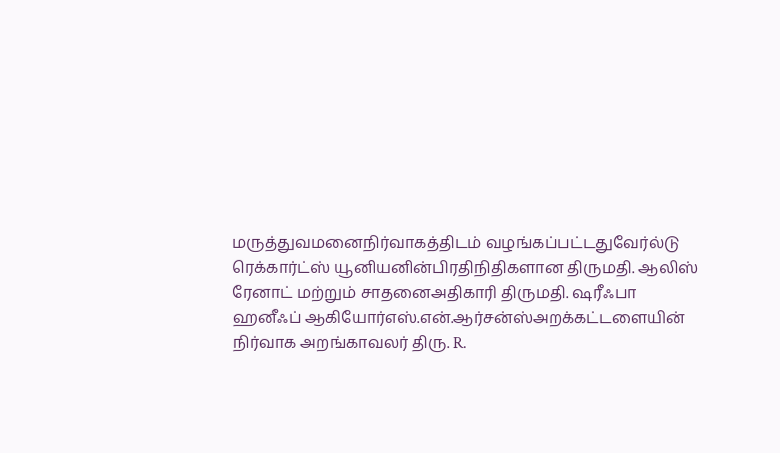மருத்துவமனைநிர்வாகத்திடம் வழங்கப்பட்டதுவேர்ல்டு ரெக்கார்ட்ஸ் யூனியனின்பிரதிநிதிகளான திருமதி. ஆலிஸ் ரேனாட் மற்றும் சாதனைஅதிகாரி திருமதி. ஷரீஃபா ஹனீஃப் ஆகியோர்எஸ்.என்.ஆர்சன்ஸ்அறக்கட்டளையின் நிர்வாக அறங்காவலர் திரு. R.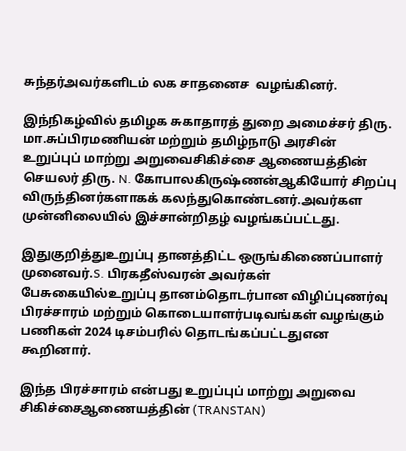சுந்தர்அவர்களிடம் லக சாதனைச  வழங்கினர்.

இந்நிகழ்வில் தமிழக சுகாதாரத் துறை அமைச்சர் திரு. மா.சுப்பிரமணியன் மற்றும் தமிழ்நாடு அரசின் உறுப்புப் மாற்று அறுவைசிகிச்சை ஆணையத்தின் செயலர் திரு. N. கோபாலகிருஷ்ணன்ஆகியோர் சிறப்பு விருந்தினர்களாகக் கலந்துகொண்டனர்.அவர்கள முன்னிலையில் இச்சான்றிதழ் வழங்கப்பட்டது.

இதுகுறித்துஉறுப்பு தானத்திட்ட ஒருங்கிணைப்பாளர் முனைவர்.S. பிரகதீஸ்வரன் அவர்கள் பேசுகையில்உறுப்பு தானம்தொடர்பான விழிப்புணர்வு பிரச்சாரம் மற்றும் கொடையாளர்படிவங்கள் வழங்கும் பணிகள் 2024 டிசம்பரில் தொடங்கப்பட்டதுஎன கூறினார்.

இந்த பிரச்சாரம் என்பது உறுப்புப் மாற்று அறுவை சிகிச்சைஆணையத்தின் (TRANSTAN)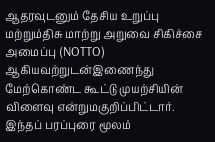ஆதரவுடனும் தேசிய உறுப்பு மற்றும்திசு மாற்று அறுவை சிகிச்சை அமைப்பு (NOTTO) ஆகியவற்றுடன்இணைந்து மேற்கொண்ட கூட்டு முயற்சியின் விளைவு என்றுமகுறிப்பிட்டார்.  இந்தப் பரப்புரை மூலம்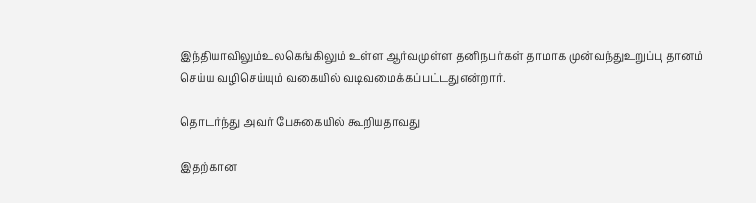இந்தியாவிலும்உலகெங்கிலும் உள்ள ஆர்வமுள்ள தனிநபர்கள் தாமாக முன்வந்துஉறுப்பு தானம் செய்ய வழிசெய்யும் வகையில் வடிவமைக்கப்பட்டதுஎன்றார்.

தொடர்ந்து அவர் பேசுகையில் கூறியதாவது

இதற்கான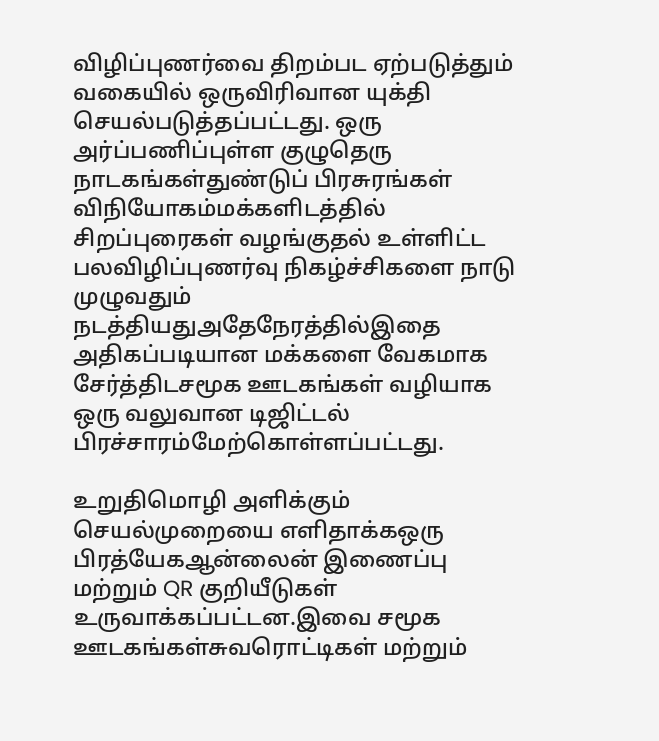விழிப்புணர்வை திறம்பட ஏற்படுத்தும் வகையில் ஒருவிரிவான யுக்தி செயல்படுத்தப்பட்டது. ஒரு அர்ப்பணிப்புள்ள குழுதெரு நாடகங்கள்துண்டுப் பிரசுரங்கள் விநியோகம்மக்களிடத்தில் சிறப்புரைகள் வழங்குதல் உள்ளிட்ட பலவிழிப்புணர்வு நிகழ்ச்சிகளை நாடு முழுவதும் நடத்தியதுஅதேநேரத்தில்இதை அதிகப்படியான மக்களை வேகமாக சேர்த்திடசமூக ஊடகங்கள் வழியாக ஒரு வலுவான டிஜிட்டல் பிரச்சாரம்மேற்கொள்ளப்பட்டது.

உறுதிமொழி அளிக்கும் செயல்முறையை எளிதாக்கஒரு பிரத்யேகஆன்லைன் இணைப்பு மற்றும் QR குறியீடுகள் உருவாக்கப்பட்டன.இவை சமூக ஊடகங்கள்சுவரொட்டிகள் மற்றும்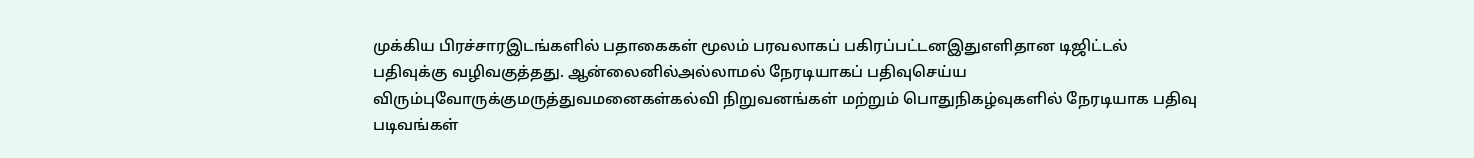முக்கிய பிரச்சாரஇடங்களில் பதாகைகள் மூலம் பரவலாகப் பகிரப்பட்டனஇதுஎளிதான டிஜிட்டல் பதிவுக்கு வழிவகுத்தது. ஆன்லைனில்அல்லாமல் நேரடியாகப் பதிவுசெய்ய விரும்புவோருக்குமருத்துவமனைகள்கல்வி நிறுவனங்கள் மற்றும் பொதுநிகழ்வுகளில் நேரடியாக பதிவு படிவங்கள்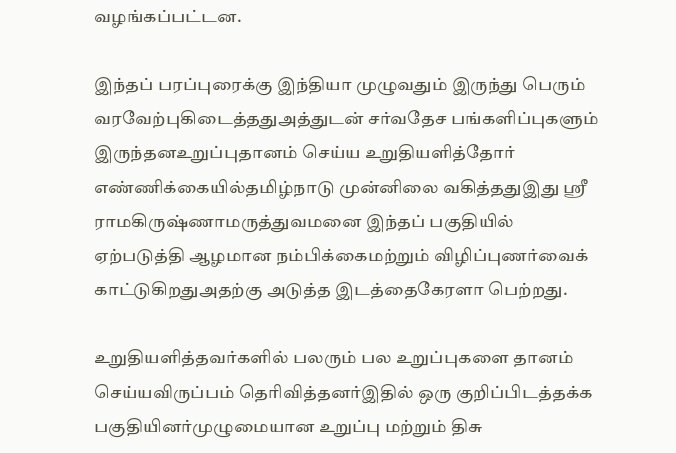வழங்கப்பட்டன.

இந்தப் பரப்புரைக்கு இந்தியா முழுவதும் இருந்து பெரும் வரவேற்புகிடைத்ததுஅத்துடன் சர்வதேச பங்களிப்புகளும் இருந்தனஉறுப்புதானம் செய்ய உறுதியளித்தோர் எண்ணிக்கையில்தமிழ்நாடு முன்னிலை வகித்ததுஇது ஸ்ரீ ராமகிருஷ்ணாமருத்துவமனை இந்தப் பகுதியில் ஏற்படுத்தி ஆழமான நம்பிக்கைமற்றும் விழிப்புணர்வைக் காட்டுகிறதுஅதற்கு அடுத்த இடத்தைகேரளா பெற்றது.

உறுதியளித்தவர்களில் பலரும் பல உறுப்புகளை தானம் செய்யவிருப்பம் தெரிவித்தனர்இதில் ஒரு குறிப்பிடத்தக்க பகுதியினர்முழுமையான உறுப்பு மற்றும் திசு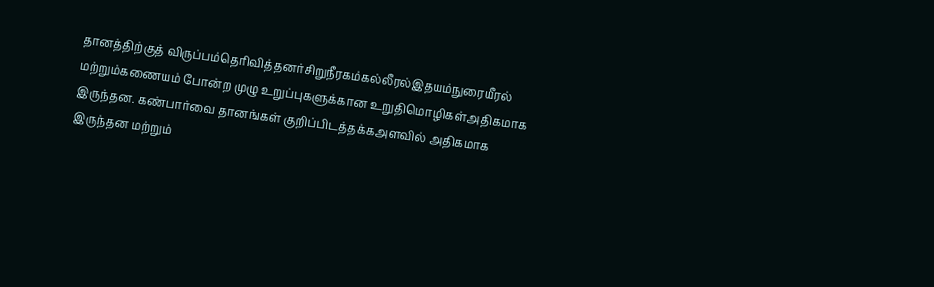தானத்திற்குத் விருப்பம்தெரிவித்தனர்சிறுநீரகம்கல்லீரல்இதயம்நுரையீரல் மற்றும்கணையம் போன்ற முழு உறுப்புகளுக்கான உறுதிமொழிகள்அதிகமாக இருந்தன. கண்பார்வை தானங்கள் குறிப்பிடத்தக்கஅளவில் அதிகமாக இருந்தன மற்றும்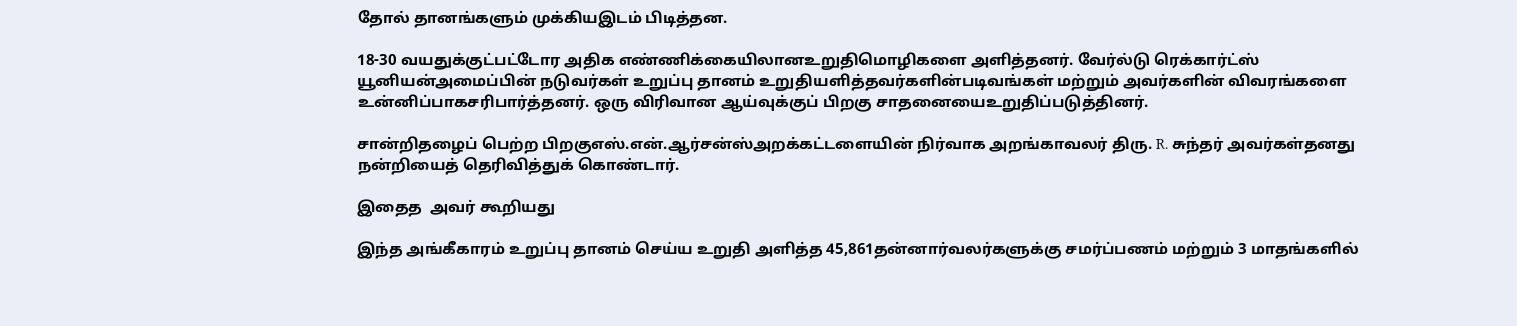தோல் தானங்களும் முக்கியஇடம் பிடித்தன.

18-30 வயதுக்குட்பட்டோர அதிக எண்ணிக்கையிலானஉறுதிமொழிகளை அளித்தனர். வேர்ல்டு ரெக்கார்ட்ஸ் யூனியன்அமைப்பின் நடுவர்கள் உறுப்பு தானம் உறுதியளித்தவர்களின்படிவங்கள் மற்றும் அவர்களின் விவரங்களை உன்னிப்பாகசரிபார்த்தனர். ஒரு விரிவான ஆய்வுக்குப் பிறகு சாதனையைஉறுதிப்படுத்தினர்.

சான்றிதழைப் பெற்ற பிறகுஎஸ்.என்.ஆர்சன்ஸ்அறக்கட்டளையின் நிர்வாக அறங்காவலர் திரு. R. சுந்தர் அவர்கள்தனது நன்றியைத் தெரிவித்துக் கொண்டார்.

இதைத  அவர் கூறியது

இந்த அங்கீகாரம் உறுப்பு தானம் செய்ய உறுதி அளித்த 45,861தன்னார்வலர்களுக்கு சமர்ப்பணம் மற்றும் 3 மாதங்களில்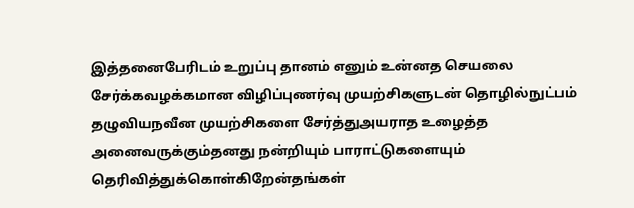இத்தனைபேரிடம் உறுப்பு தானம் எனும் உன்னத செயலை சேர்க்கவழக்கமான விழிப்புணர்வு முயற்சிகளுடன் தொழில்நுட்பம் தழுவியநவீன முயற்சிகளை சேர்த்துஅயராத உழைத்த அனைவருக்கும்தனது நன்றியும் பாராட்டுகளையும் தெரிவித்துக்கொள்கிறேன்தங்கள்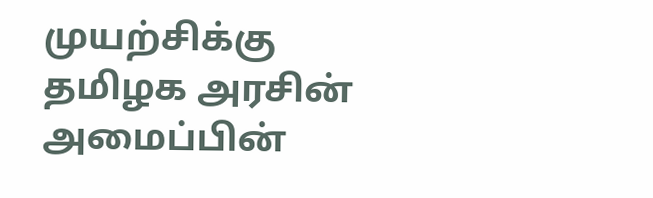முயற்சிக்கு தமிழக அரசின் அமைப்பின்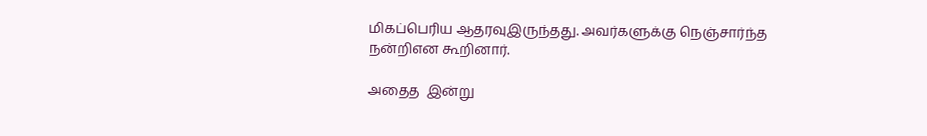மிகப்பெரிய ஆதரவுஇருந்தது. அவர்களுக்கு நெஞ்சார்ந்த நன்றிஎன கூறினார்.

அதைத  இன்று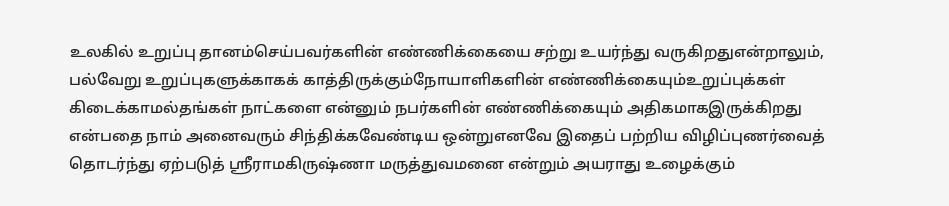உலகில் உறுப்பு தானம்செய்பவர்களின் எண்ணிக்கையை சற்று உயர்ந்து வருகிறதுஎன்றாலும், பல்வேறு உறுப்புகளுக்காகக் காத்திருக்கும்நோயாளிகளின் எண்ணிக்கையும்உறுப்புக்கள் கிடைக்காமல்தங்கள் நாட்களை என்னும் நபர்களின் எண்ணிக்கையும் அதிகமாகஇருக்கிறது என்பதை நாம் அனைவரும் சிந்திக்கவேண்டிய ஒன்றுஎனவே இதைப் பற்றிய விழிப்புணர்வைத் தொடர்ந்து ஏற்படுத் ஸ்ரீராமகிருஷ்ணா மருத்துவமனை என்றும் அயராது உழைக்கும்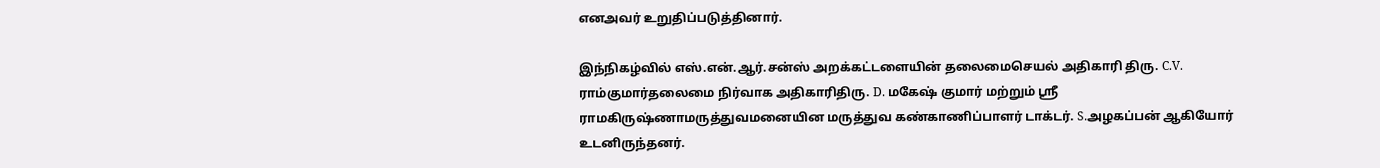எனஅவர் உறுதிப்படுத்தினார்.

இந்நிகழ்வில் எஸ்.என்.ஆர்.சன்ஸ் அறக்கட்டளையின் தலைமைசெயல் அதிகாரி திரு. C.V. ராம்குமார்தலைமை நிர்வாக அதிகாரிதிரு. D. மகேஷ் குமார் மற்றும் ஸ்ரீ ராமகிருஷ்ணாமருத்துவமனையின மருத்துவ கண்காணிப்பாளர் டாக்டர். S.அழகப்பன் ஆகியோர் உடனிருந்தனர்.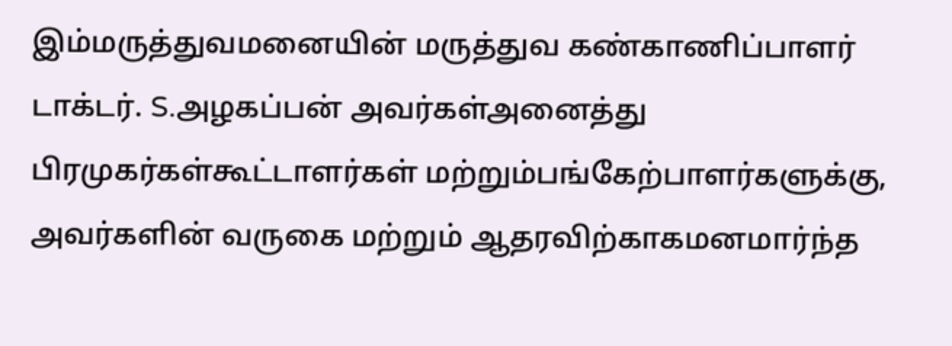இம்மருத்துவமனையின் மருத்துவ கண்காணிப்பாளர் டாக்டர். S.அழகப்பன் அவர்கள்அனைத்து பிரமுகர்கள்கூட்டாளர்கள் மற்றும்பங்கேற்பாளர்களுக்கு, அவர்களின் வருகை மற்றும் ஆதரவிற்காகமனமார்ந்த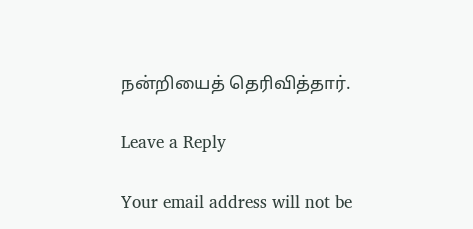நன்றியைத் தெரிவித்தார்.

Leave a Reply

Your email address will not be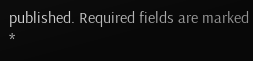published. Required fields are marked *